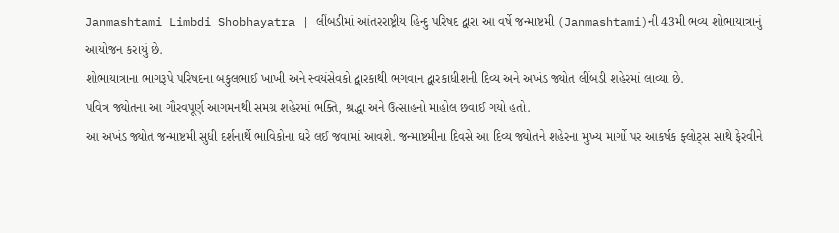Janmashtami Limbdi Shobhayatra | લીંબડીમાં આંતરરાષ્ટ્રીય હિન્દુ પરિષદ દ્વારા આ વર્ષે જન્માષ્ટમી (Janmashtami)ની 43મી ભવ્ય શોભાયાત્રાનું આયોજન કરાયું છે.
શોભાયાત્રાના ભાગરૂપે પરિષદના બકુલભાઈ ખાખી અને સ્વયંસેવકો દ્વારકાથી ભગવાન દ્વારકાધીશની દિવ્ય અને અખંડ જ્યોત લીંબડી શહેરમાં લાવ્યા છે.
પવિત્ર જ્યોતના આ ગૌરવપૂર્ણ આગમનથી સમગ્ર શહેરમાં ભક્તિ, શ્રદ્ધા અને ઉત્સાહનો માહોલ છવાઈ ગયો હતો.
આ અખંડ જ્યોત જન્માષ્ટમી સુધી દર્શનાર્થે ભાવિકોના ઘરે લઈ જવામાં આવશે. જન્માષ્ટમીના દિવસે આ દિવ્ય જ્યોતને શહેરના મુખ્ય માર્ગો પર આકર્ષક ફ્લોટ્સ સાથે ફેરવીને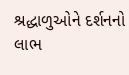શ્રદ્ધાળુઓને દર્શનનો લાભ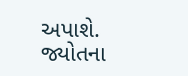અપાશે. જ્યોતના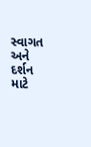સ્વાગત અને દર્શન માટે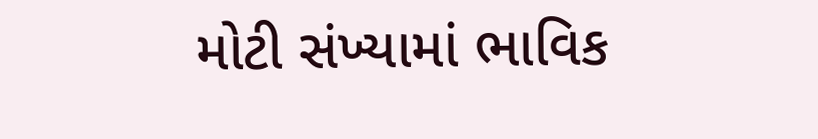મોટી સંખ્યામાં ભાવિક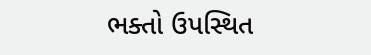ભક્તો ઉપસ્થિત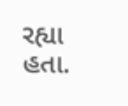રહ્યા હતા.